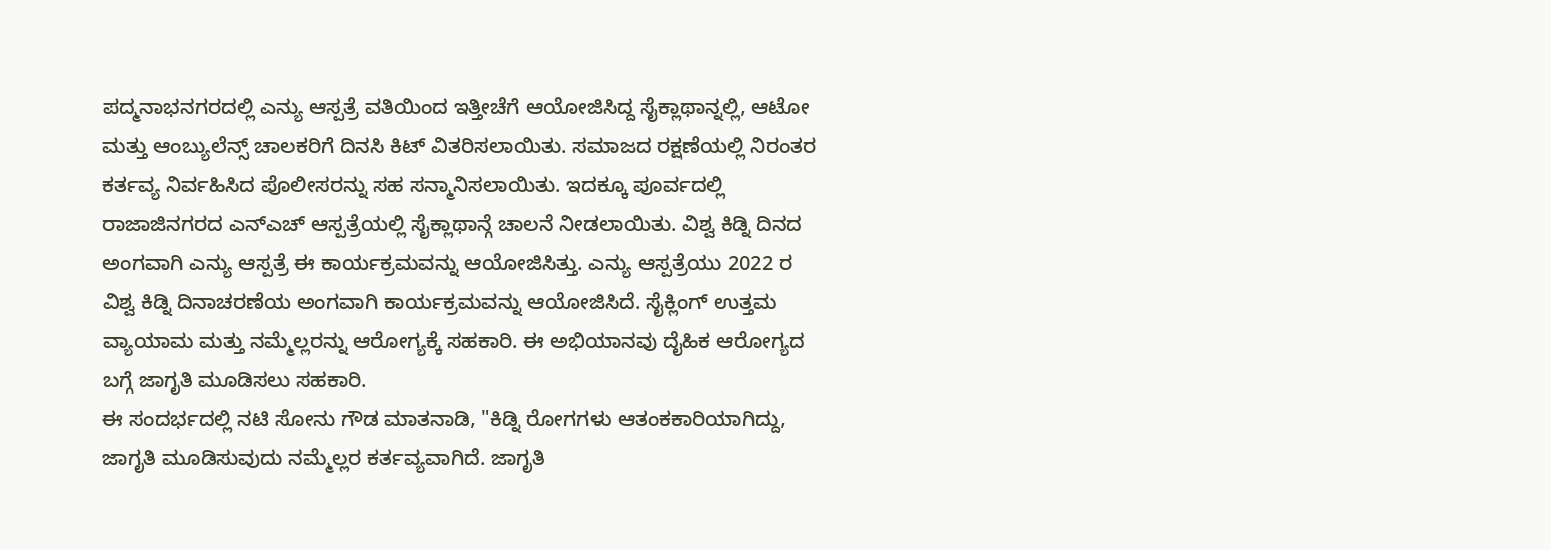ಪದ್ಮನಾಭನಗರದಲ್ಲಿ ಎನ್ಯು ಆಸ್ಪತ್ರೆ ವತಿಯಿಂದ ಇತ್ತೀಚೆಗೆ ಆಯೋಜಿಸಿದ್ದ ಸೈಕ್ಲಾಥಾನ್ನಲ್ಲಿ, ಆಟೋ ಮತ್ತು ಆಂಬ್ಯುಲೆನ್ಸ್ ಚಾಲಕರಿಗೆ ದಿನಸಿ ಕಿಟ್ ವಿತರಿಸಲಾಯಿತು. ಸಮಾಜದ ರಕ್ಷಣೆಯಲ್ಲಿ ನಿರಂತರ ಕರ್ತವ್ಯ ನಿರ್ವಹಿಸಿದ ಪೊಲೀಸರನ್ನು ಸಹ ಸನ್ಮಾನಿಸಲಾಯಿತು. ಇದಕ್ಕೂ ಪೂರ್ವದಲ್ಲಿ ರಾಜಾಜಿನಗರದ ಎನ್ಎಚ್ ಆಸ್ಪತ್ರೆಯಲ್ಲಿ ಸೈಕ್ಲಾಥಾನ್ಗೆ ಚಾಲನೆ ನೀಡಲಾಯಿತು. ವಿಶ್ವ ಕಿಡ್ನಿ ದಿನದ ಅಂಗವಾಗಿ ಎನ್ಯು ಆಸ್ಪತ್ರೆ ಈ ಕಾರ್ಯಕ್ರಮವನ್ನು ಆಯೋಜಿಸಿತ್ತು. ಎನ್ಯು ಆಸ್ಪತ್ರೆಯು 2022 ರ ವಿಶ್ವ ಕಿಡ್ನಿ ದಿನಾಚರಣೆಯ ಅಂಗವಾಗಿ ಕಾರ್ಯಕ್ರಮವನ್ನು ಆಯೋಜಿಸಿದೆ. ಸೈಕ್ಲಿಂಗ್ ಉತ್ತಮ ವ್ಯಾಯಾಮ ಮತ್ತು ನಮ್ಮೆಲ್ಲರನ್ನು ಆರೋಗ್ಯಕ್ಕೆ ಸಹಕಾರಿ. ಈ ಅಭಿಯಾನವು ದೈಹಿಕ ಆರೋಗ್ಯದ ಬಗ್ಗೆ ಜಾಗೃತಿ ಮೂಡಿಸಲು ಸಹಕಾರಿ.
ಈ ಸಂದರ್ಭದಲ್ಲಿ ನಟಿ ಸೋನು ಗೌಡ ಮಾತನಾಡಿ, "ಕಿಡ್ನಿ ರೋಗಗಳು ಆತಂಕಕಾರಿಯಾಗಿದ್ದು, ಜಾಗೃತಿ ಮೂಡಿಸುವುದು ನಮ್ಮೆಲ್ಲರ ಕರ್ತವ್ಯವಾಗಿದೆ. ಜಾಗೃತಿ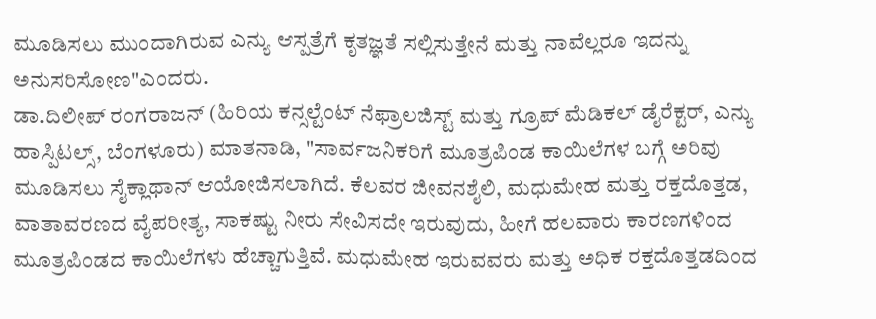ಮೂಡಿಸಲು ಮುಂದಾಗಿರುವ ಎನ್ಯು ಆಸ್ಪತ್ರೆಗೆ ಕೃತಜ್ಞತೆ ಸಲ್ಲಿಸುತ್ತೇನೆ ಮತ್ತು ನಾವೆಲ್ಲರೂ ಇದನ್ನು ಅನುಸರಿಸೋಣ"ಎಂದರು.
ಡಾ.ದಿಲೀಪ್ ರಂಗರಾಜನ್ (ಹಿರಿಯ ಕನ್ಸಲ್ಟೆಂಟ್ ನೆಫ್ರಾಲಜಿಸ್ಟ್ ಮತ್ತು ಗ್ರೂಪ್ ಮೆಡಿಕಲ್ ಡೈರೆಕ್ಟರ್, ಎನ್ಯು ಹಾಸ್ಪಿಟಲ್ಸ್, ಬೆಂಗಳೂರು) ಮಾತನಾಡಿ, "ಸಾರ್ವಜನಿಕರಿಗೆ ಮೂತ್ರಪಿಂಡ ಕಾಯಿಲೆಗಳ ಬಗ್ಗೆ ಅರಿವು ಮೂಡಿಸಲು ಸೈಕ್ಲಾಥಾನ್ ಆಯೋಜಿಸಲಾಗಿದೆ. ಕೆಲವರ ಜೀವನಶೈಲಿ, ಮಧುಮೇಹ ಮತ್ತು ರಕ್ತದೊತ್ತಡ, ವಾತಾವರಣದ ವೈಪರೀತ್ಯ, ಸಾಕಷ್ಟು ನೀರು ಸೇವಿಸದೇ ಇರುವುದು, ಹೀಗೆ ಹಲವಾರು ಕಾರಣಗಳಿಂದ ಮೂತ್ರಪಿಂಡದ ಕಾಯಿಲೆಗಳು ಹೆಚ್ಚಾಗುತ್ತಿವೆ. ಮಧುಮೇಹ ಇರುವವರು ಮತ್ತು ಅಧಿಕ ರಕ್ತದೊತ್ತಡದಿಂದ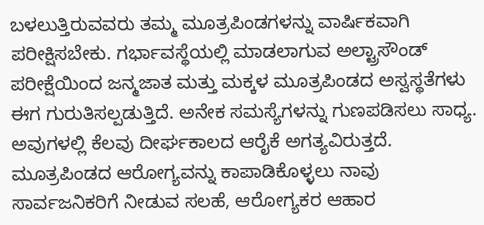ಬಳಲುತ್ತಿರುವವರು ತಮ್ಮ ಮೂತ್ರಪಿಂಡಗಳನ್ನು ವಾರ್ಷಿಕವಾಗಿ ಪರೀಕ್ಷಿಸಬೇಕು. ಗರ್ಭಾವಸ್ಥೆಯಲ್ಲಿ ಮಾಡಲಾಗುವ ಅಲ್ಟ್ರಾಸೌಂಡ್ ಪರೀಕ್ಷೆಯಿಂದ ಜನ್ಮಜಾತ ಮತ್ತು ಮಕ್ಕಳ ಮೂತ್ರಪಿಂಡದ ಅಸ್ವಸ್ಥತೆಗಳು ಈಗ ಗುರುತಿಸಲ್ಪಡುತ್ತಿದೆ. ಅನೇಕ ಸಮಸ್ಯೆಗಳನ್ನು ಗುಣಪಡಿಸಲು ಸಾಧ್ಯ. ಅವುಗಳಲ್ಲಿ ಕೆಲವು ದೀರ್ಘಕಾಲದ ಆರೈಕೆ ಅಗತ್ಯವಿರುತ್ತದೆ. ಮೂತ್ರಪಿಂಡದ ಆರೋಗ್ಯವನ್ನು ಕಾಪಾಡಿಕೊಳ್ಳಲು ನಾವು ಸಾರ್ವಜನಿಕರಿಗೆ ನೀಡುವ ಸಲಹೆ, ಆರೋಗ್ಯಕರ ಆಹಾರ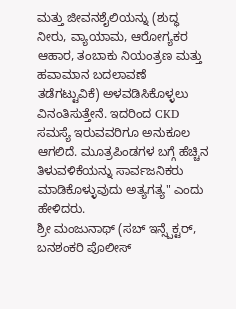ಮತ್ತು ಜೀವನಶೈಲಿಯನ್ನು (ಶುದ್ಧ ನೀರು, ವ್ಯಾಯಾಮ, ಆರೋಗ್ಯಕರ ಆಹಾರ, ತಂಬಾಕು ನಿಯಂತ್ರಣ ಮತ್ತು ಹವಾಮಾನ ಬದಲಾವಣೆ ತಡೆಗಟ್ಟುವಿಕೆ) ಅಳವಡಿಸಿಕೊಳ್ಳಲು ವಿನಂತಿಸುತ್ತೇನೆ. ಇದರಿಂದ CKD ಸಮಸ್ಯೆ ಇರುವವರಿಗೂ ಅನುಕೂಲ ಆಗಲಿದೆ. ಮೂತ್ರಪಿಂಡಗಳ ಬಗ್ಗೆ ಹೆಚ್ಚಿನ ತಿಳುವಳಿಕೆಯನ್ನು ಸಾರ್ವಜನಿಕರು ಮಾಡಿಕೊಳ್ಳುವುದು ಅತ್ಯಗತ್ಯ" ಎಂದು ಹೇಳಿದರು.
ಶ್ರೀ ಮಂಜುನಾಥ್ (ಸಬ್ ಇನ್ಸ್ಪೆಕ್ಟರ್, ಬನಶಂಕರಿ ಪೊಲೀಸ್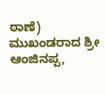ಠಾಣೆ) ಮುಖಂಡರಾದ ಶ್ರೀ ಆಂಜಿನಪ್ಪ,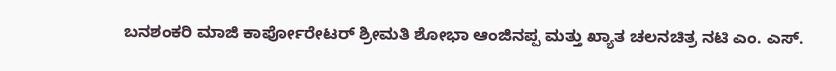ಬನಶಂಕರಿ ಮಾಜಿ ಕಾರ್ಪೋರೇಟರ್ ಶ್ರೀಮತಿ ಶೋಭಾ ಆಂಜಿನಪ್ಪ ಮತ್ತು ಖ್ಯಾತ ಚಲನಚಿತ್ರ ನಟಿ ಎಂ. ಎಸ್.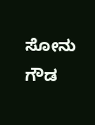ಸೋನು ಗೌಡ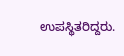ಉಪಸ್ಥಿತರಿದ್ದರು.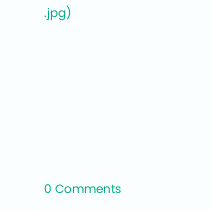.jpg)






0 Comments